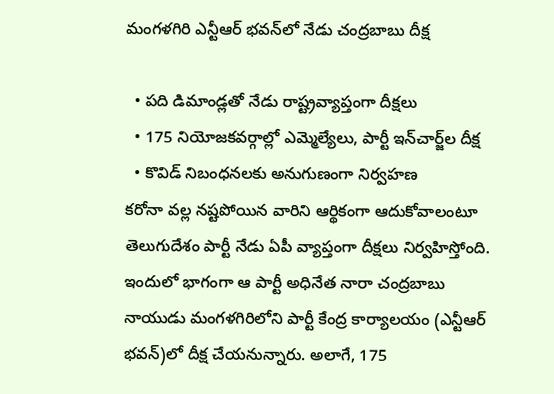మంగళగిరి ఎన్టీఆర్ భవన్‌లో నేడు చంద్రబాబు దీక్ష

  • పది డిమాండ్లతో నేడు రాష్ట్రవ్యాప్తంగా దీక్షలు
  • 175 నియోజకవర్గాల్లో ఎమ్మెల్యేలు, పార్టీ ఇన్‌చార్జ్‌ల దీక్ష
  • కొవిడ్ నిబంధనలకు అనుగుణంగా నిర్వహణ
కరోనా వల్ల నష్టపోయిన వారిని ఆర్థికంగా ఆదుకోవాలంటూ తెలుగుదేశం పార్టీ నేడు ఏపీ వ్యాప్తంగా దీక్షలు నిర్వహిస్తోంది. ఇందులో భాగంగా ఆ పార్టీ అధినేత నారా చంద్రబాబు నాయుడు మంగళగిరిలోని పార్టీ కేంద్ర కార్యాలయం (ఎన్టీఆర్ భవన్)లో దీక్ష చేయనున్నారు. అలాగే, 175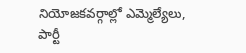నియోజకవర్గాల్లో ఎమ్మెల్యేలు, పార్టీ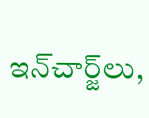ఇన్‌చార్జ్‌లు,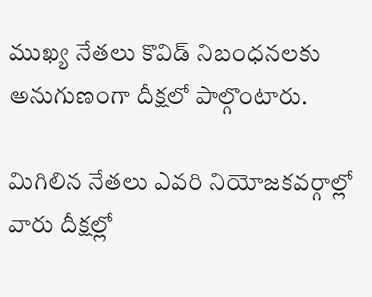ముఖ్య నేతలు కొవిడ్ నిబంధనలకు అనుగుణంగా దీక్షలో పాల్గొంటారు.

మిగిలిన నేతలు ఎవరి నియోజకవర్గాల్లో వారు దీక్షల్లో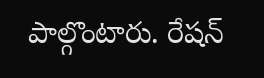పాల్గొంటారు. రేషన్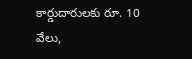కార్డుదారులకు రూ. 10 వేలు,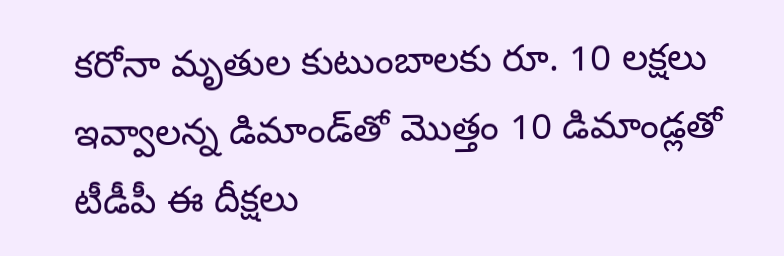కరోనా మృతుల కుటుంబాలకు రూ. 10 లక్షలు ఇవ్వాలన్న డిమాండ్‌తో మొత్తం 10 డిమాండ్లతో టీడీపీ ఈ దీక్షలు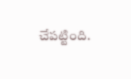చేపట్టింది.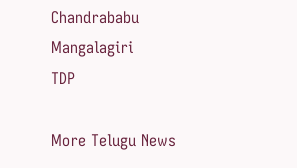Chandrababu
Mangalagiri
TDP

More Telugu News